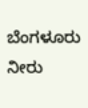ಬೆಂಗಳೂರು ನೀರು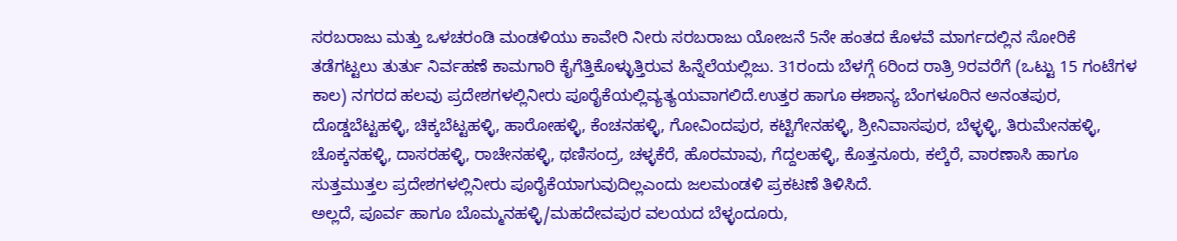ಸರಬರಾಜು ಮತ್ತು ಒಳಚರಂಡಿ ಮಂಡಳಿಯು ಕಾವೇರಿ ನೀರು ಸರಬರಾಜು ಯೋಜನೆ 5ನೇ ಹಂತದ ಕೊಳವೆ ಮಾರ್ಗದಲ್ಲಿನ ಸೋರಿಕೆ ತಡೆಗಟ್ಟಲು ತುರ್ತು ನಿರ್ವಹಣೆ ಕಾಮಗಾರಿ ಕೈಗೆತ್ತಿಕೊಳ್ಳುತ್ತಿರುವ ಹಿನ್ನೆಲೆಯಲ್ಲಿಜು. 31ರಂದು ಬೆಳಗ್ಗೆ 6ರಿಂದ ರಾತ್ರಿ 9ರವರೆಗೆ (ಒಟ್ಟು 15 ಗಂಟೆಗಳ ಕಾಲ) ನಗರದ ಹಲವು ಪ್ರದೇಶಗಳಲ್ಲಿನೀರು ಪೂರೈಕೆಯಲ್ಲಿವ್ಯತ್ಯಯವಾಗಲಿದೆ.ಉತ್ತರ ಹಾಗೂ ಈಶಾನ್ಯ ಬೆಂಗಳೂರಿನ ಅನಂತಪುರ, ದೊಡ್ಡಬೆಟ್ಟಹಳ್ಳಿ, ಚಿಕ್ಕಬೆಟ್ಟಹಳ್ಳಿ, ಹಾರೋಹಳ್ಳಿ, ಕೆಂಚನಹಳ್ಳಿ, ಗೋವಿಂದಪುರ, ಕಟ್ಟಿಗೇನಹಳ್ಳಿ, ಶ್ರೀನಿವಾಸಪುರ, ಬೆಳ್ಳಳ್ಳಿ, ತಿರುಮೇನಹಳ್ಳಿ, ಚೊಕ್ಕನಹಳ್ಳಿ, ದಾಸರಹಳ್ಳಿ, ರಾಚೇನಹಳ್ಳಿ, ಥಣಿಸಂದ್ರ, ಚಳ್ಳಕೆರೆ, ಹೊರಮಾವು, ಗೆದ್ದಲಹಳ್ಳಿ, ಕೊತ್ತನೂರು, ಕಲ್ಕೆರೆ, ವಾರಣಾಸಿ ಹಾಗೂ ಸುತ್ತಮುತ್ತಲ ಪ್ರದೇಶಗಳಲ್ಲಿನೀರು ಪೂರೈಕೆಯಾಗುವುದಿಲ್ಲಎಂದು ಜಲಮಂಡಳಿ ಪ್ರಕಟಣೆ ತಿಳಿಸಿದೆ.
ಅಲ್ಲದೆ, ಪೂರ್ವ ಹಾಗೂ ಬೊಮ್ಮನಹಳ್ಳಿ/ಮಹದೇವಪುರ ವಲಯದ ಬೆಳ್ಳಂದೂರು,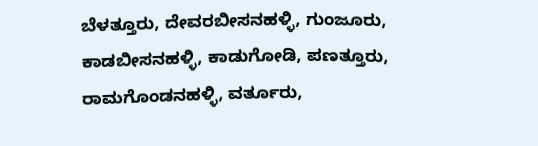ಬೆಳತ್ತೂರು, ದೇವರಬೀಸನಹಳ್ಳಿ, ಗುಂಜೂರು, ಕಾಡಬೀಸನಹಳ್ಳಿ, ಕಾಡುಗೋಡಿ, ಪಣತ್ತೂರು, ರಾಮಗೊಂಡನಹಳ್ಳಿ, ವರ್ತೂರು,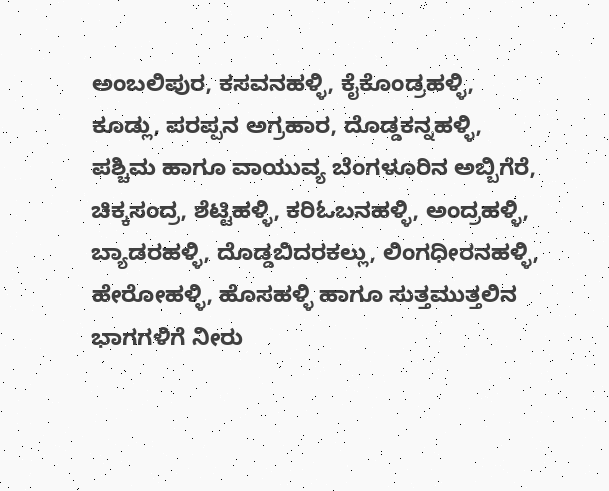ಅಂಬಲಿಪುರ, ಕಸವನಹಳ್ಳಿ, ಕೈಕೊಂಡ್ರಹಳ್ಳಿ, ಕೂಡ್ಲು, ಪರಪ್ಪನ ಅಗ್ರಹಾರ, ದೊಡ್ಡಕನ್ನಹಳ್ಳಿ, ಪಶ್ಚಿಮ ಹಾಗೂ ವಾಯುವ್ಯ ಬೆಂಗಳೂರಿನ ಅಬ್ಬಿಗೆರೆ, ಚಿಕ್ಕಸಂದ್ರ, ಶೆಟ್ಟಿಹಳ್ಳಿ, ಕರಿಓಬನಹಳ್ಳಿ, ಅಂದ್ರಹಳ್ಳಿ, ಬ್ಯಾಡರಹಳ್ಳಿ, ದೊಡ್ಡಬಿದರಕಲ್ಲು, ಲಿಂಗಧೀರನಹಳ್ಳಿ, ಹೇರೋಹಳ್ಳಿ, ಹೊಸಹಳ್ಳಿ ಹಾಗೂ ಸುತ್ತಮುತ್ತಲಿನ ಭಾಗಗಳಿಗೆ ನೀರು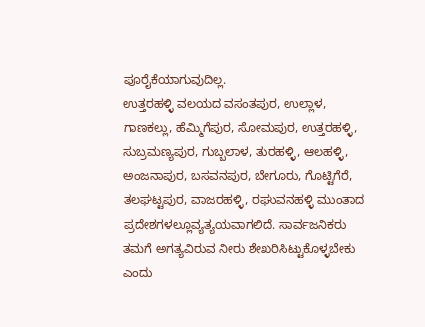ಪೂರೈಕೆಯಾಗುವುದಿಲ್ಲ.
ಉತ್ತರಹಳ್ಳಿ ವಲಯದ ವಸಂತಪುರ, ಉಲ್ಲಾಳ, ಗಾಣಕಲ್ಲು, ಹೆಮ್ಮಿಗೆಪುರ, ಸೋಮಪುರ, ಉತ್ತರಹಳ್ಳಿ, ಸುಬ್ರಮಣ್ಯಪುರ, ಗುಬ್ಬಲಾಳ, ತುರಹಳ್ಳಿ, ಆಲಹಳ್ಳಿ, ಅಂಜನಾಪುರ, ಬಸವನಪುರ, ಬೇಗೂರು, ಗೊಟ್ಟಿಗೆರೆ, ತಲಘಟ್ಟಪುರ, ವಾಜರಹಳ್ಳಿ, ರಘುವನಹಳ್ಳಿ ಮುಂತಾದ ಪ್ರದೇಶಗಳಲ್ಲೂವ್ಯತ್ಯಯವಾಗಲಿದೆ. ಸಾರ್ವಜನಿಕರು ತಮಗೆ ಅಗತ್ಯವಿರುವ ನೀರು ಶೇಖರಿಸಿಟ್ಟುಕೊಳ್ಳಬೇಕು ಎಂದು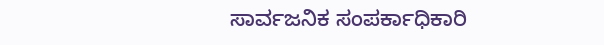ಸಾರ್ವಜನಿಕ ಸಂಪರ್ಕಾಧಿಕಾರಿ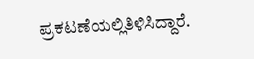ಪ್ರಕಟಣೆಯಲ್ಲಿತಿಳಿಸಿದ್ದಾರೆ.